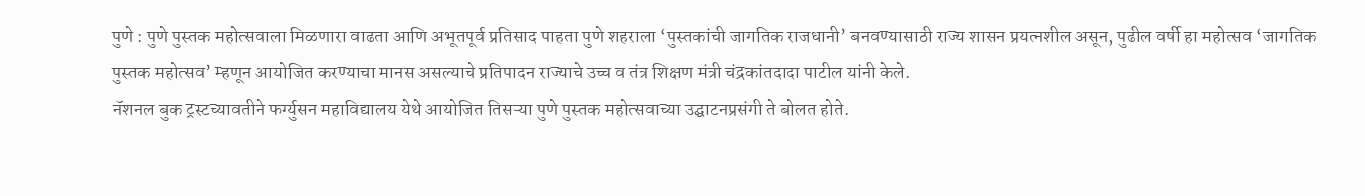पुणे : पुणे पुस्तक महोत्सवाला मिळणारा वाढता आणि अभूतपूर्व प्रतिसाद पाहता पुणे शहराला ‘पुस्तकांची जागतिक राजधानी’ बनवण्यासाठी राज्य शासन प्रयत्नशील असून, पुढील वर्षी हा महोत्सव ‘जागतिक पुस्तक महोत्सव’ म्हणून आयोजित करण्याचा मानस असल्याचे प्रतिपादन राज्याचे उच्च व तंत्र शिक्षण मंत्री चंद्रकांतदादा पाटील यांनी केले.
नॅशनल बुक ट्रस्टच्यावतीने फर्ग्युसन महाविद्यालय येथे आयोजित तिसऱ्या पुणे पुस्तक महोत्सवाच्या उद्घाटनप्रसंगी ते बोलत होते.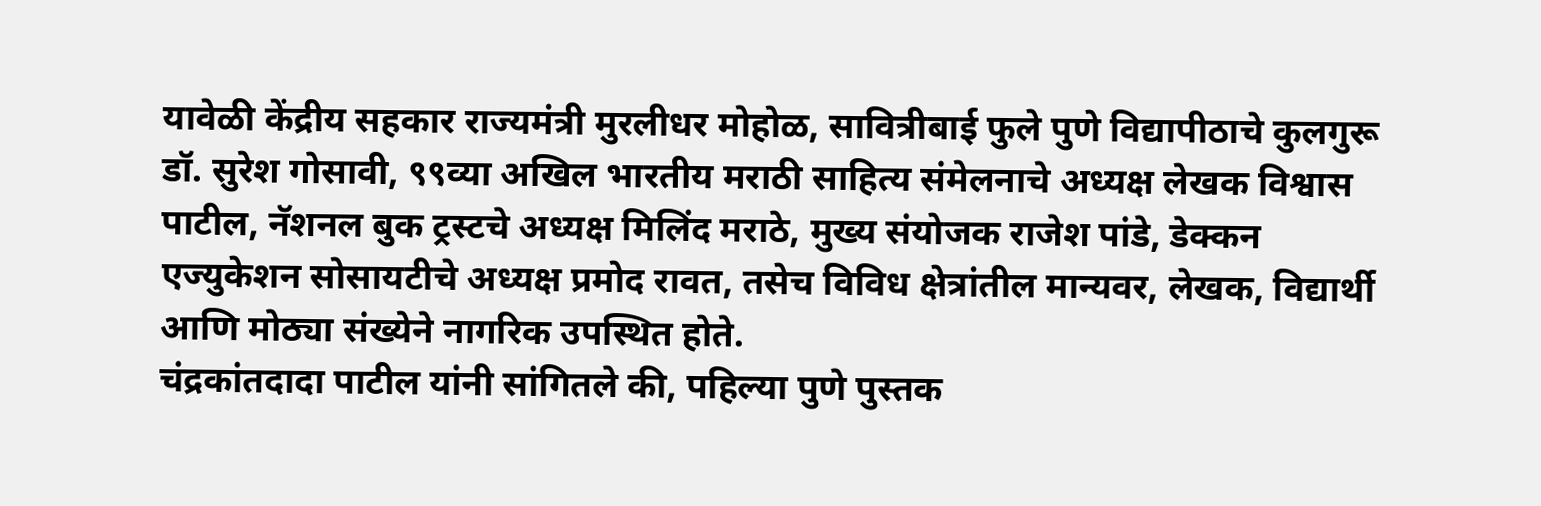यावेळी केंद्रीय सहकार राज्यमंत्री मुरलीधर मोहोळ, सावित्रीबाई फुले पुणे विद्यापीठाचे कुलगुरू डॉ. सुरेश गोसावी, ९९व्या अखिल भारतीय मराठी साहित्य संमेलनाचे अध्यक्ष लेखक विश्वास पाटील, नॅशनल बुक ट्रस्टचे अध्यक्ष मिलिंद मराठे, मुख्य संयोजक राजेश पांडे, डेक्कन एज्युकेशन सोसायटीचे अध्यक्ष प्रमोद रावत, तसेच विविध क्षेत्रांतील मान्यवर, लेखक, विद्यार्थी आणि मोठ्या संख्येने नागरिक उपस्थित होते.
चंद्रकांतदादा पाटील यांनी सांगितले की, पहिल्या पुणे पुस्तक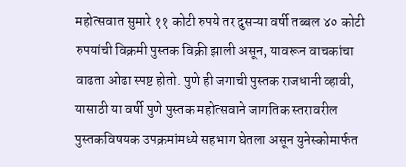महोत्सवात सुमारे ११ कोटी रुपये तर दुसऱ्या वर्षी तब्बल ४० कोटी रुपयांची विक्रमी पुस्तक विक्री झाली असून, यावरून वाचकांचा वाढता ओढा स्पष्ट होतो. पुणे ही जगाची पुस्तक राजधानी व्हावी, यासाठी या वर्षी पुणे पुस्तक महोत्सवाने जागतिक स्तरावरील पुस्तकविषयक उपक्रमांमध्ये सहभाग घेतला असून युनेस्कोमार्फत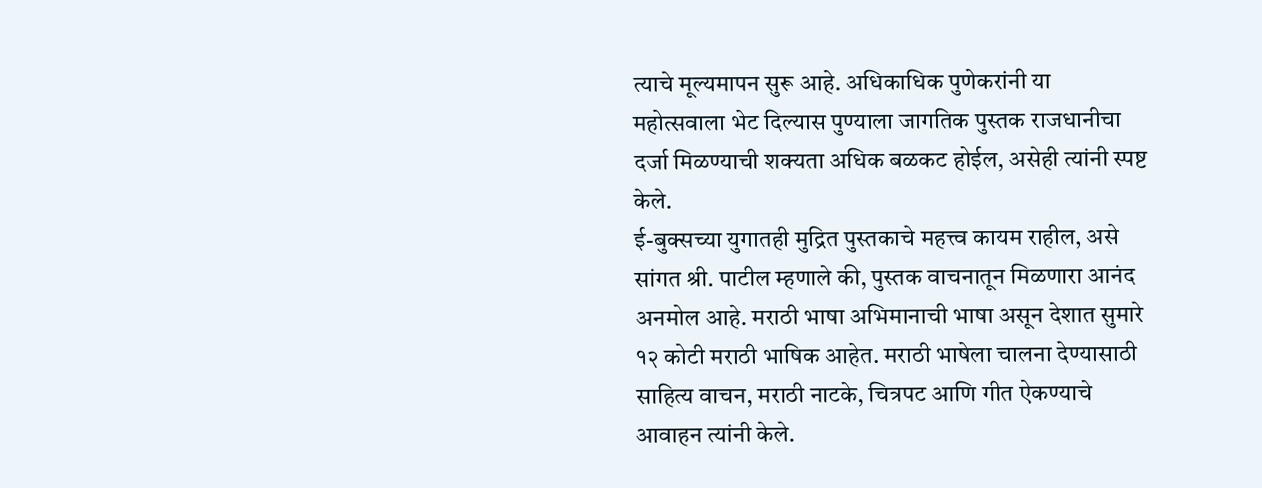त्याचे मूल्यमापन सुरू आहे. अधिकाधिक पुणेकरांनी या महोत्सवाला भेट दिल्यास पुण्याला जागतिक पुस्तक राजधानीचा दर्जा मिळण्याची शक्यता अधिक बळकट होईल, असेही त्यांनी स्पष्ट केले.
ई-बुक्सच्या युगातही मुद्रित पुस्तकाचे महत्त्व कायम राहील, असे सांगत श्री. पाटील म्हणाले की, पुस्तक वाचनातून मिळणारा आनंद अनमोल आहे. मराठी भाषा अभिमानाची भाषा असून देशात सुमारे १२ कोटी मराठी भाषिक आहेत. मराठी भाषेला चालना देण्यासाठी साहित्य वाचन, मराठी नाटके, चित्रपट आणि गीत ऐकण्याचे आवाहन त्यांनी केले.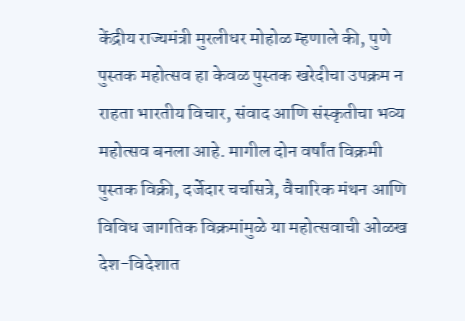केंद्रीय राज्यमंत्री मुरलीधर मोहोळ म्हणाले की, पुणे पुस्तक महोत्सव हा केवळ पुस्तक खरेदीचा उपक्रम न राहता भारतीय विचार, संवाद आणि संस्कृतीचा भव्य महोत्सव बनला आहे. मागील दोन वर्षांत विक्रमी पुस्तक विक्री, दर्जेदार चर्चासत्रे, वैचारिक मंथन आणि विविध जागतिक विक्रमांमुळे या महोत्सवाची ओळख देश-विदेशात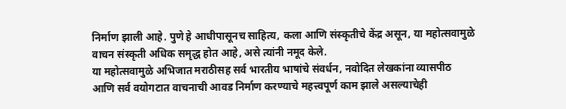निर्माण झाली आहे. पुणे हे आधीपासूनच साहित्य, कला आणि संस्कृतीचे केंद्र असून, या महोत्सवामुळे वाचन संस्कृती अधिक समृद्ध होत आहे, असे त्यांनी नमूद केले.
या महोत्सवामुळे अभिजात मराठीसह सर्व भारतीय भाषांचे संवर्धन, नवोदित लेखकांना व्यासपीठ आणि सर्व वयोगटात वाचनाची आवड निर्माण करण्याचे महत्त्वपूर्ण काम झाले असल्याचेही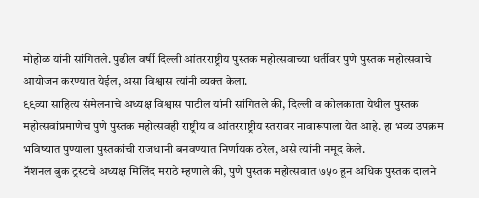मोहोळ यांनी सांगितले. पुढील वर्षी दिल्ली आंतरराष्ट्रीय पुस्तक महोत्सवाच्या धर्तीवर पुणे पुस्तक महोत्सवाचे आयोजन करण्यात येईल, असा विश्वास त्यांनी व्यक्त केला.
९९व्या साहित्य संमेलनाचे अध्यक्ष विश्वास पाटील यांनी सांगितले की, दिल्ली व कोलकाता येथील पुस्तक महोत्सवांप्रमाणेच पुणे पुस्तक महोत्सवही राष्ट्रीय व आंतरराष्ट्रीय स्तरावर नावारूपाला येत आहे. हा भव्य उपक्रम भविष्यात पुण्याला पुस्तकांची राजधानी बनवण्यात निर्णायक ठरेल, असे त्यांनी नमूद केले.
नॅशनल बुक ट्रस्टचे अध्यक्ष मिलिंद मराठे म्हणाले की, पुणे पुस्तक महोत्सवात ७५० हून अधिक पुस्तक दालने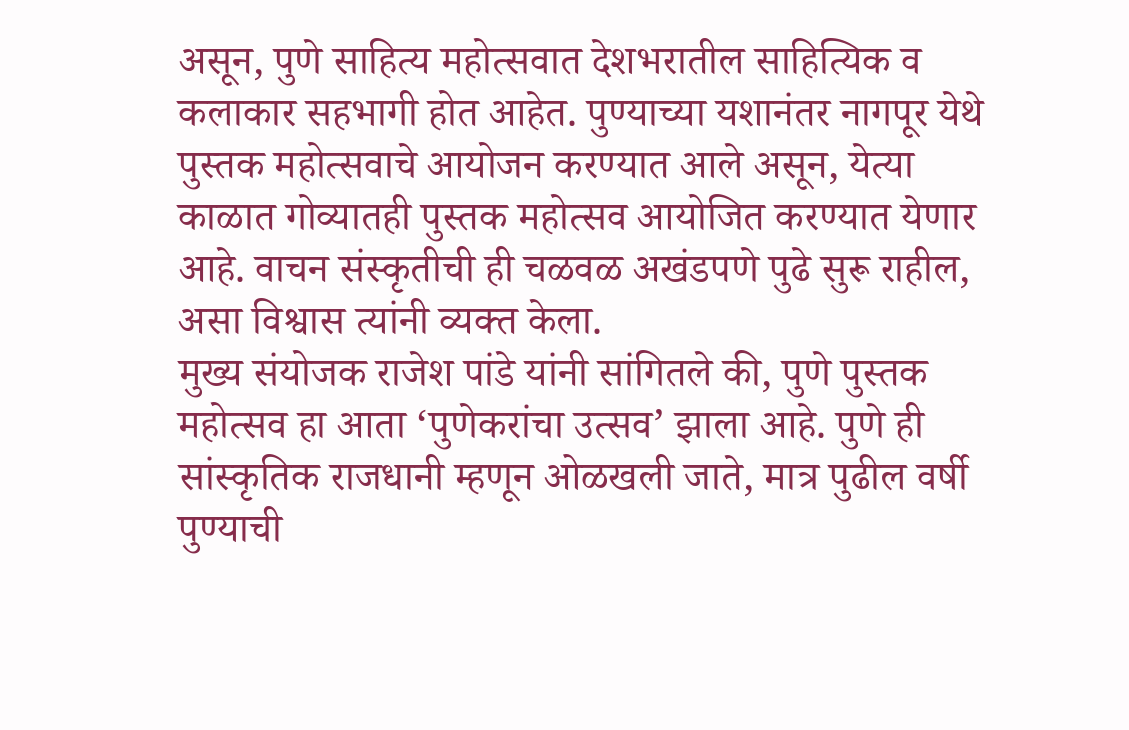असून, पुणे साहित्य महोत्सवात देशभरातील साहित्यिक व कलाकार सहभागी होत आहेत. पुण्याच्या यशानंतर नागपूर येथे पुस्तक महोत्सवाचे आयोजन करण्यात आले असून, येत्या काळात गोव्यातही पुस्तक महोत्सव आयोजित करण्यात येणार आहे. वाचन संस्कृतीची ही चळवळ अखंडपणे पुढे सुरू राहील, असा विश्वास त्यांनी व्यक्त केला.
मुख्य संयोजक राजेश पांडे यांनी सांगितले की, पुणे पुस्तक महोत्सव हा आता ‘पुणेकरांचा उत्सव’ झाला आहे. पुणे ही सांस्कृतिक राजधानी म्हणून ओळखली जाते, मात्र पुढील वर्षी पुण्याची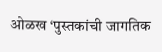ओळख ‘पुस्तकांची जागतिक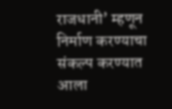राजधानी’ म्हणून निर्माण करण्याचा संकल्प करण्यात आला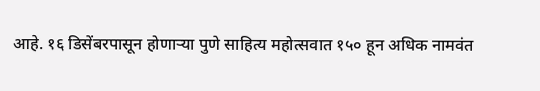आहे. १६ डिसेंबरपासून होणाऱ्या पुणे साहित्य महोत्सवात १५० हून अधिक नामवंत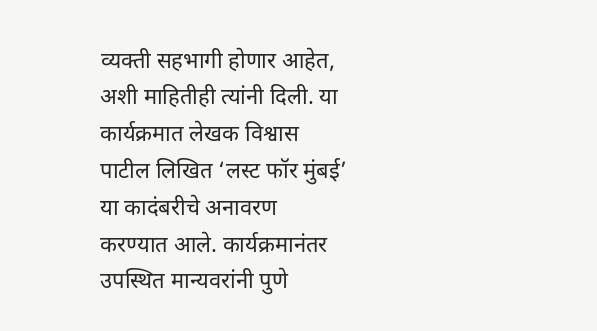व्यक्ती सहभागी होणार आहेत, अशी माहितीही त्यांनी दिली. या कार्यक्रमात लेखक विश्वास पाटील लिखित ‘लस्ट फॉर मुंबई’ या कादंबरीचे अनावरण करण्यात आले. कार्यक्रमानंतर उपस्थित मान्यवरांनी पुणे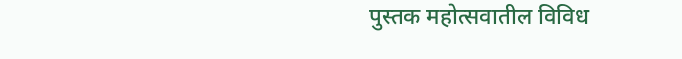पुस्तक महोत्सवातील विविध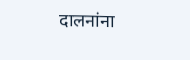दालनांना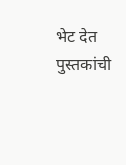भेट देत पुस्तकांची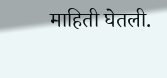माहिती घेतली.